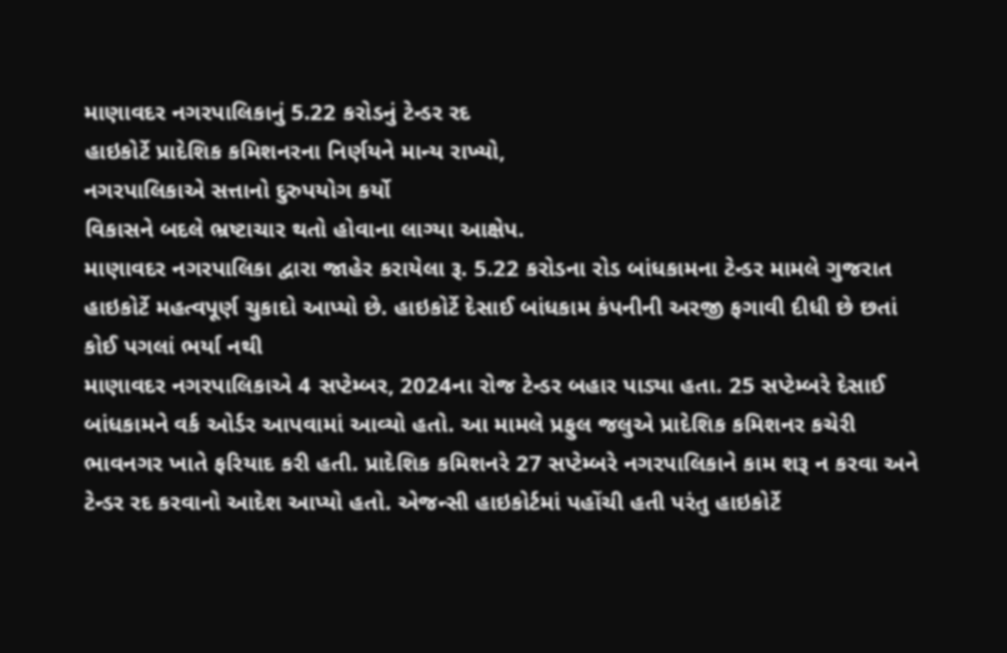માણાવદર નગરપાલિકાનું 5.22 કરોડનું ટેન્ડર રદ
હાઇકોર્ટે પ્રાદેશિક કમિશનરના નિર્ણયને માન્ય રાખ્યો,
નગરપાલિકાએ સત્તાનો દુરુપયોગ કર્યો
વિકાસને બદલે ભ્રષ્ટાચાર થતો હોવાના લાગ્યા આક્ષેપ.
માણાવદર નગરપાલિકા દ્વારા જાહેર કરાયેલા રૂ. 5.22 કરોડના રોડ બાંધકામના ટેન્ડર મામલે ગુજરાત હાઇકોર્ટે મહત્વપૂર્ણ ચુકાદો આપ્યો છે. હાઇકોર્ટે દેસાઈ બાંધકામ કંપનીની અરજી ફગાવી દીધી છે છતાં કોઈ પગલાં ભર્યા નથી
માણાવદર નગરપાલિકાએ 4 સપ્ટેમ્બર, 2024ના રોજ ટેન્ડર બહાર પાડ્યા હતા. 25 સપ્ટેમ્બરે દેસાઈ બાંધકામને વર્ક ઓર્ડર આપવામાં આવ્યો હતો. આ મામલે પ્રફુલ જલુએ પ્રાદેશિક કમિશનર કચેરી ભાવનગર ખાતે ફરિયાદ કરી હતી. પ્રાદેશિક કમિશનરે 27 સપ્ટેમ્બરે નગરપાલિકાને કામ શરૂ ન કરવા અને ટેન્ડર રદ કરવાનો આદેશ આપ્યો હતો. એજન્સી હાઇકોર્ટમાં પહોંચી હતી પરંતુ હાઇકોર્ટે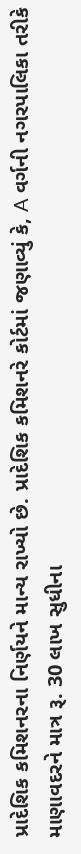પ્રાદેશિક કમિશનરના નિર્ણયને માન્ય રાખ્યો છે. પ્રાદેશિક કમિશનરે કોર્ટમાં જણાવ્યું કે, A વર્ગની નગરપાલિકા તરીકે માણાવદરને માત્ર રૂ. 30 લાખ સુધીના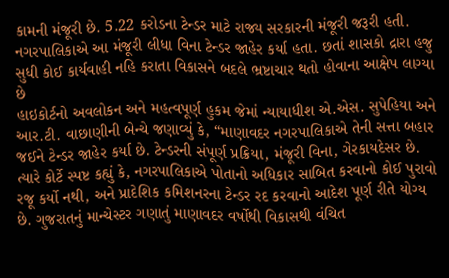કામની મંજૂરી છે. 5.22 કરોડના ટેન્ડર માટે રાજ્ય સરકારની મંજૂરી જરૂરી હતી. નગરપાલિકાએ આ મંજૂરી લીધા વિના ટેન્ડર જાહેર કર્યા હતા. છતાં શાસકો દ્રારા હજુ સુધી કોઈ કાર્યવાહી નહિ કરાતા વિકાસને બદલે ભ્રષ્ટાચાર થતો હોવાના આક્ષેપ લાગ્યા છે
હાઇકોર્ટનો અવલોકન અને મહત્વપૂર્ણ હુકમ જેમાં ન્યાયાધીશ એ.એસ. સુપેહિયા અને આર.ટી. વાછાણીની બેન્ચે જણાવ્યું કે, “માણાવદર નગરપાલિકાએ તેની સત્તા બહાર જઈને ટેન્ડર જાહેર કર્યા છે. ટેન્ડરની સંપૂર્ણ પ્રક્રિયા, મંજૂરી વિના, ગેરકાયદેસર છે. ત્યારે કોર્ટે સ્પષ્ટ કહ્યું કે, નગરપાલિકાએ પોતાનો અધિકાર સાબિત કરવાનો કોઈ પુરાવો રજૂ કર્યો નથી, અને પ્રાદેશિક કમિશનરના ટેન્ડર રદ કરવાનો આદેશ પૂર્ણ રીતે યોગ્ય છે. ગુજરાતનું માન્ચેસ્ટર ગણાતું માણાવદર વર્ષોથી વિકાસથી વંચિત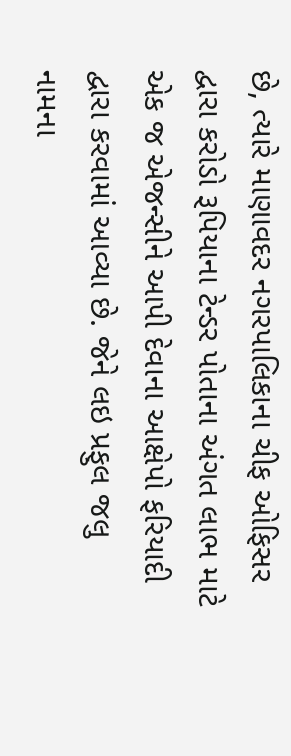છે, ત્યારે માણાવદર નગરપાલિકાના ચીફ ઓફિસર દ્વારા કરોડો રૂપિયાના ટેન્ડર પોતાના અંગત લાભ માટે એક જ એજન્સીને આપી દેવાના આક્ષેપો ફરિયાદી દ્વારા કરવામાં આવ્યા છે. જેને લઇ પ્રફુલ જલુ નામના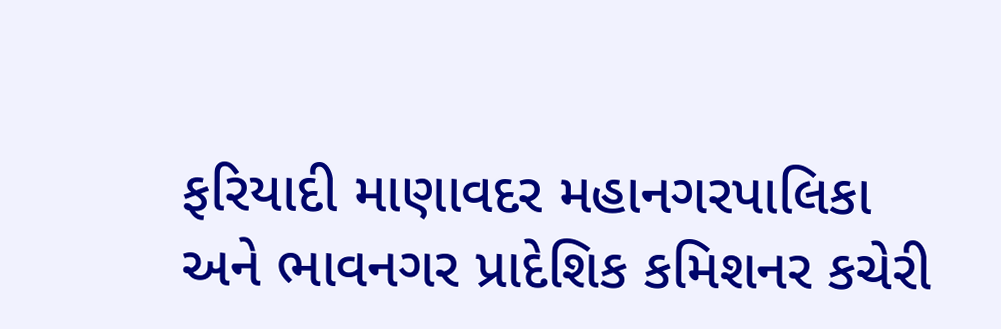ફરિયાદી માણાવદર મહાનગરપાલિકા અને ભાવનગર પ્રાદેશિક કમિશનર કચેરી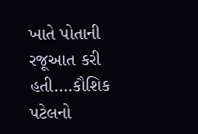ખાતે પોતાની રજૂઆત કરી હતી….કૌશિક પટેલનો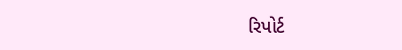રિપોર્ટ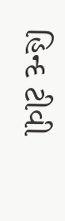હિન્દ ટીવી